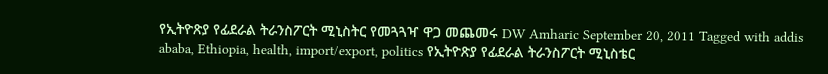የኢትዮጽያ የፊደራል ትራንስፖርት ሚኒስትር የመጓጓዣ ዋጋ መጨመሩ DW Amharic September 20, 2011 Tagged with addis ababa, Ethiopia, health, import/export, politics የኢትዮጽያ የፊደራል ትራንስፖርት ሚኒስቴር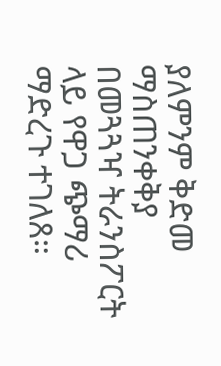ያለምንም ቅድመ ማስጠንቀቅያ በመጓጓዣ ትራንስፖርት ላይ የዋጋ ጭማሪ ማድረጉ ተገለጸ።